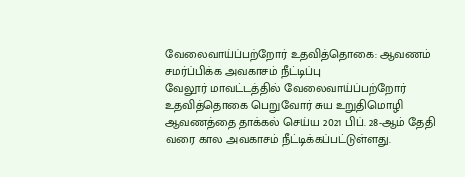வேலைவாய்ப்பற்றோர் உதவித்தொகை: ஆவணம் சமர்ப்பிக்க அவகாசம் நீட்டிப்பு
வேலூர் மாவட்டத்தில் வேலைவாய்ப்பற்றோர் உதவித்தொகை பெறுவோர் சுய உறுதிமொழி ஆவணத்தை தாக்கல் செய்ய 2021 பிப். 28-ஆம் தேதி வரை கால அவகாசம் நீட்டிக்கப்பட்டுள்ளது.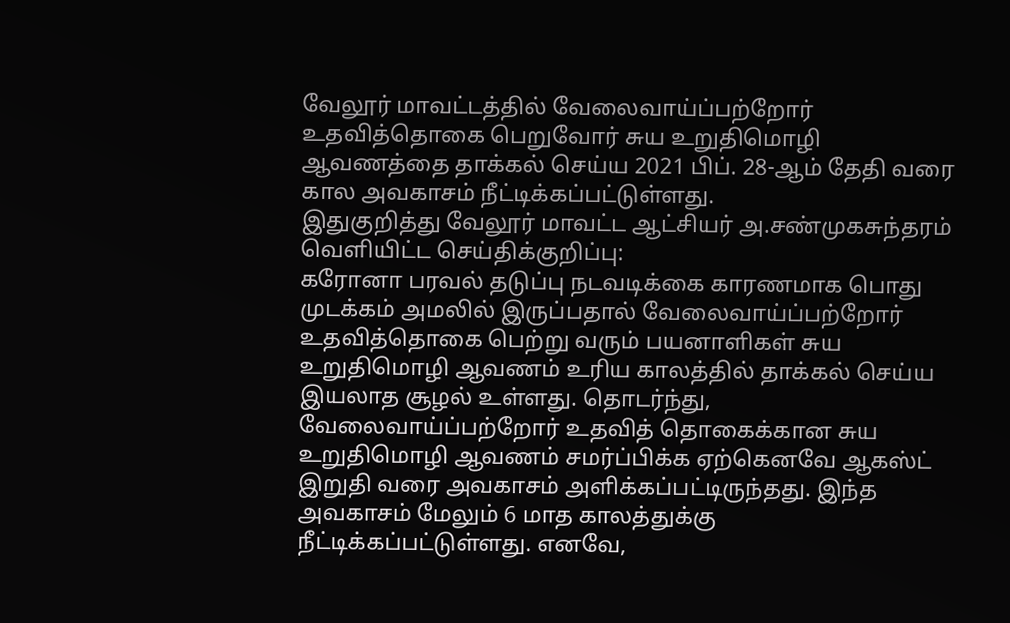வேலூர் மாவட்டத்தில் வேலைவாய்ப்பற்றோர் உதவித்தொகை பெறுவோர் சுய உறுதிமொழி ஆவணத்தை தாக்கல் செய்ய 2021 பிப். 28-ஆம் தேதி வரை கால அவகாசம் நீட்டிக்கப்பட்டுள்ளது.
இதுகுறித்து வேலூர் மாவட்ட ஆட்சியர் அ.சண்முகசுந்தரம் வெளியிட்ட செய்திக்குறிப்பு:
கரோனா பரவல் தடுப்பு நடவடிக்கை காரணமாக பொது முடக்கம் அமலில் இருப்பதால் வேலைவாய்ப்பற்றோர் உதவித்தொகை பெற்று வரும் பயனாளிகள் சுய உறுதிமொழி ஆவணம் உரிய காலத்தில் தாக்கல் செய்ய இயலாத சூழல் உள்ளது. தொடர்ந்து, வேலைவாய்ப்பற்றோர் உதவித் தொகைக்கான சுய உறுதிமொழி ஆவணம் சமர்ப்பிக்க ஏற்கெனவே ஆகஸ்ட் இறுதி வரை அவகாசம் அளிக்கப்பட்டிருந்தது. இந்த அவகாசம் மேலும் 6 மாத காலத்துக்கு நீட்டிக்கப்பட்டுள்ளது. எனவே,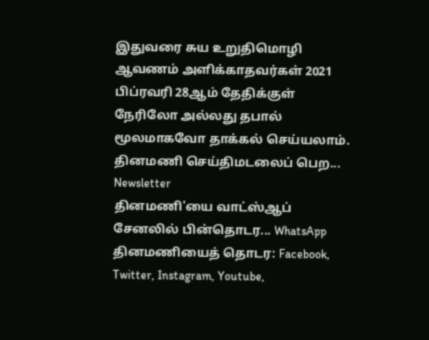இதுவரை சுய உறுதிமொழி ஆவணம் அளிக்காதவர்கள் 2021 பிப்ரவரி 28ஆம் தேதிக்குள் நேரிலோ அல்லது தபால் மூலமாகவோ தாக்கல் செய்யலாம்.
தினமணி செய்திமடலைப் பெற... Newsletter
தினமணி'யை வாட்ஸ்ஆப் சேனலில் பின்தொடர... WhatsApp
தினமணியைத் தொடர: Facebook, Twitter, Instagram, Youtube,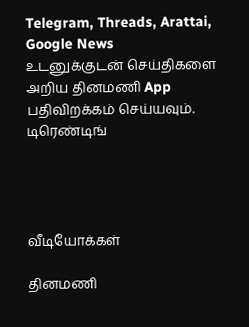Telegram, Threads, Arattai, Google News
உடனுக்குடன் செய்திகளை அறிய தினமணி App பதிவிறக்கம் செய்யவும்.
டிரெண்டிங்




வீடியோக்கள்

தினமணி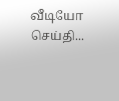வீடியோ செய்தி...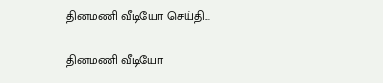தினமணி வீடியோ செய்தி...

தினமணி வீடியோ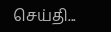செய்தி...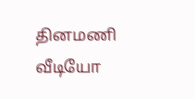தினமணி வீடியோ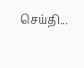செய்தி...